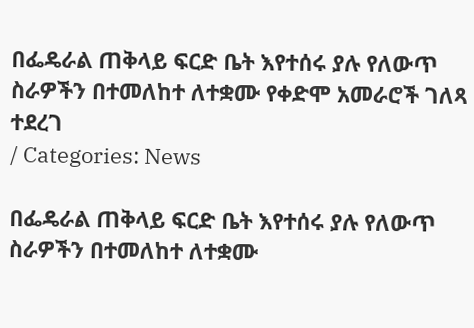በፌዴራል ጠቅላይ ፍርድ ቤት እየተሰሩ ያሉ የለውጥ ስራዎችን በተመለከተ ለተቋሙ የቀድሞ አመራሮች ገለጻ ተደረገ
/ Categories: News

በፌዴራል ጠቅላይ ፍርድ ቤት እየተሰሩ ያሉ የለውጥ ስራዎችን በተመለከተ ለተቋሙ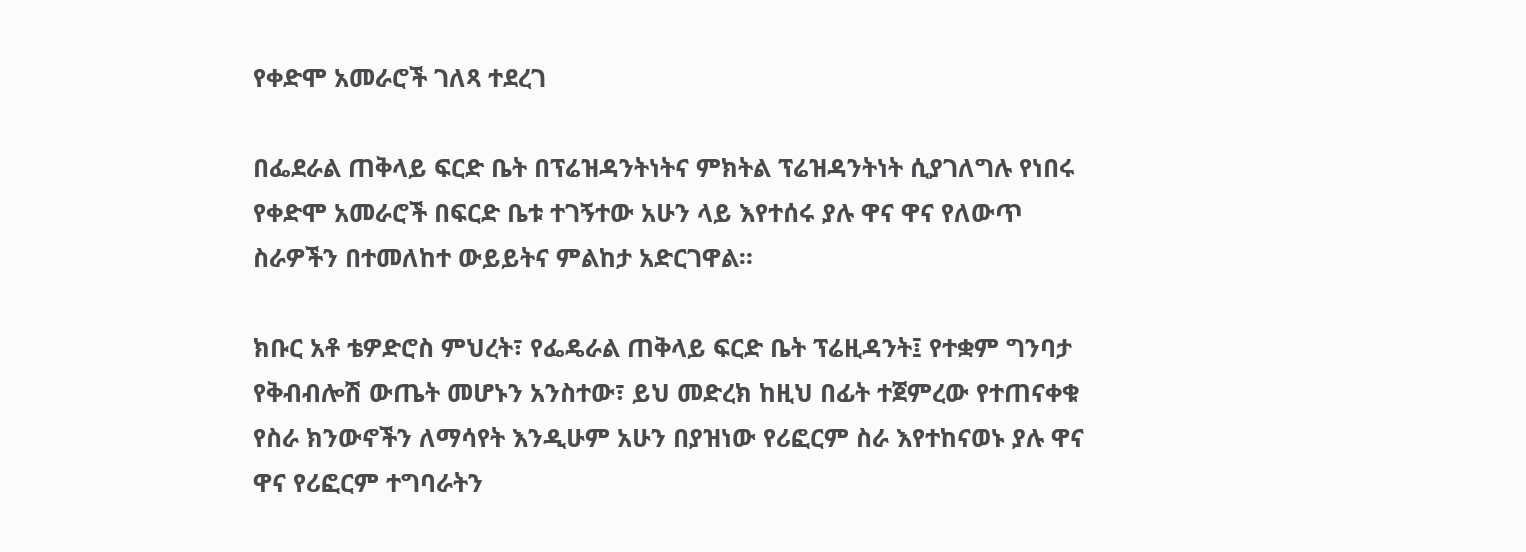የቀድሞ አመራሮች ገለጻ ተደረገ

በፌደራል ጠቅላይ ፍርድ ቤት በፕሬዝዳንትነትና ምክትል ፕሬዝዳንትነት ሲያገለግሉ የነበሩ የቀድሞ አመራሮች በፍርድ ቤቱ ተገኝተው አሁን ላይ እየተሰሩ ያሉ ዋና ዋና የለውጥ ስራዎችን በተመለከተ ውይይትና ምልከታ አድርገዋል።

ክቡር አቶ ቴዎድሮስ ምህረት፣ የፌዴራል ጠቅላይ ፍርድ ቤት ፕሬዚዳንት፤ የተቋም ግንባታ የቅብብሎሽ ውጤት መሆኑን አንስተው፣ ይህ መድረክ ከዚህ በፊት ተጀምረው የተጠናቀቁ የስራ ክንውኖችን ለማሳየት እንዲሁም አሁን በያዝነው የሪፎርም ስራ እየተከናወኑ ያሉ ዋና ዋና የሪፎርም ተግባራትን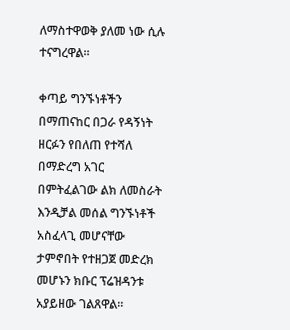ለማስተዋወቅ ያለመ ነው ሲሉ ተናግረዋል።

ቀጣይ ግንኙነቶችን በማጠናከር በጋራ የዳኝነት ዘርፉን የበለጠ የተሻለ በማድረግ አገር በምትፈልገው ልክ ለመስራት እንዲቻል መሰል ግንኙነቶች አስፈላጊ መሆናቸው ታምኖበት የተዘጋጀ መድረክ መሆኑን ክቡር ፕሬዝዳንቱ አያይዘው ገልጸዋል።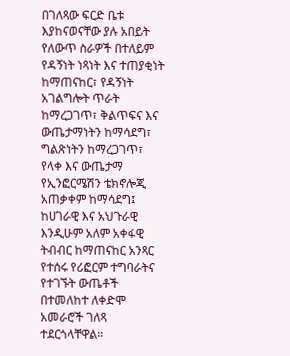በገለጻው ፍርድ ቤቱ እያከናወናቸው ያሉ አበይት የለውጥ ስራዎች በተለይም የዳኝነት ነጻነት እና ተጠያቂነት ከማጠናከር፣ የዳኝነት አገልግሎት ጥራት ከማረጋገጥ፣ ቅልጥፍና እና ውጤታማነትን ከማሳደግ፣ ግልጽነትን ከማረጋገጥ፣ የላቀ እና ውጤታማ የኢንፎርሜሽን ቴክኖሎጂ አጠቃቀም ከማሳደግ፤ ከሀገራዊ እና አህጉራዊ እንዲሁም አለም አቀፋዊ ትብብር ከማጠናከር አንጻር የተሰሩ የሪፎርም ተግባራትና የተገኙት ውጤቶች በተመለከተ ለቀድሞ አመራሮች ገለጻ ተደርጎላቸዋል።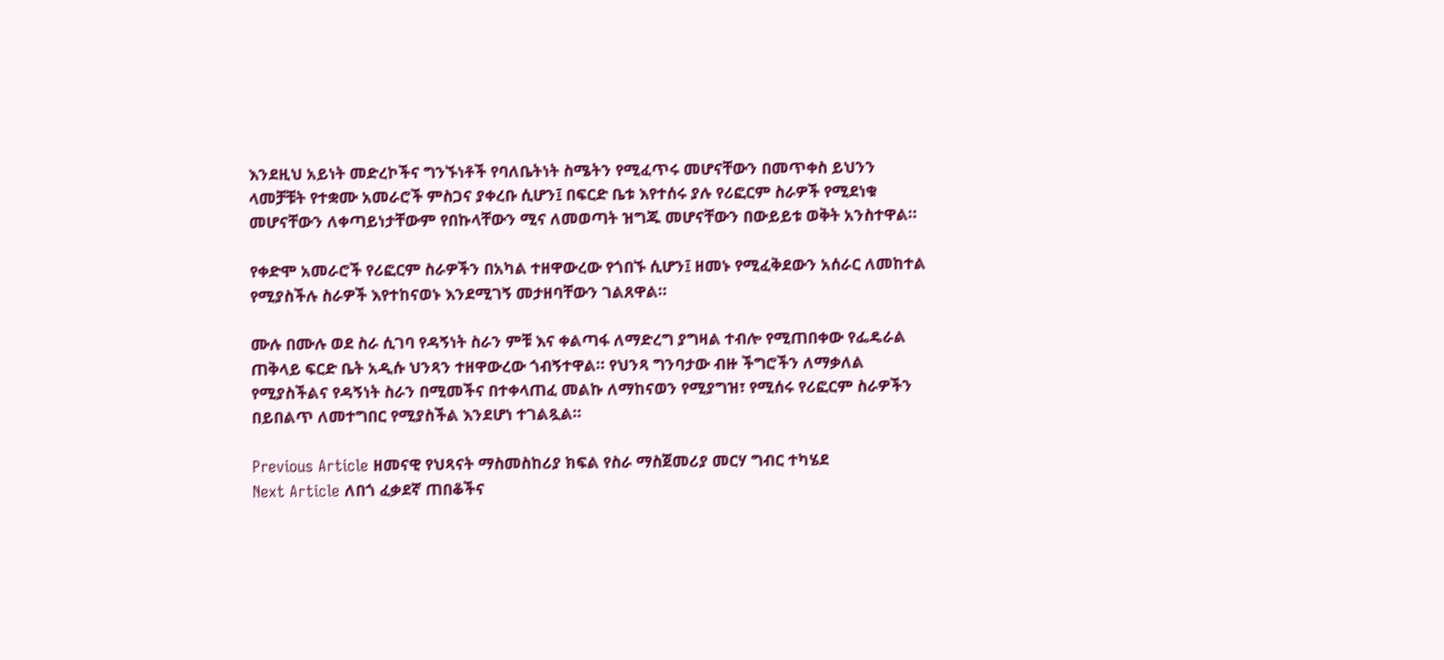እንደዚህ አይነት መድረኮችና ግንኙነቶች የባለቤትነት ስሜትን የሚፈጥሩ መሆናቸውን በመጥቀስ ይህንን ላመቻቹት የተቋሙ አመራሮች ምስጋና ያቀረቡ ሲሆን፤ በፍርድ ቤቱ እየተሰሩ ያሉ የሪፎርም ስራዎች የሚደነቁ መሆናቸውን ለቀጣይነታቸውም የበኩላቸውን ሚና ለመወጣት ዝግጁ መሆናቸውን በውይይቱ ወቅት አንስተዋል።

የቀድሞ አመራሮች የሪፎርም ስራዎችን በአካል ተዘዋውረው የጎበኙ ሲሆን፤ ዘመኑ የሚፈቅደውን አሰራር ለመከተል የሚያስችሉ ስራዎች እየተከናወኑ እንደሚገኝ መታዘባቸውን ገልጸዋል።

ሙሉ በሙሉ ወደ ስራ ሲገባ የዳኝነት ስራን ምቹ እና ቀልጣፋ ለማድረግ ያግዛል ተብሎ የሚጠበቀው የፌዴራል ጠቅላይ ፍርድ ቤት አዲሱ ህንጻን ተዘዋውረው ጎብኝተዋል። የህንጻ ግንባታው ብዙ ችግሮችን ለማቃለል የሚያስችልና የዳኝነት ስራን በሚመችና በተቀላጠፈ መልኩ ለማከናወን የሚያግዝ፣ የሚሰሩ የሪፎርም ስራዎችን በይበልጥ ለመተግበር የሚያስችል እንደሆነ ተገልጿል።

Previous Article ዘመናዊ የህጻናት ማስመስከሪያ ክፍል የስራ ማስጀመሪያ መርሃ ግብር ተካሄደ
Next Article ለበጎ ፈቃደኛ ጠበቆችና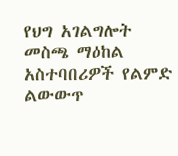የህግ አገልግሎት መስጫ ማዕከል አስተባበሪዎች የልምድ ልውውጥ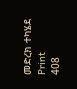መድረክ ተካሄደ
Print
408